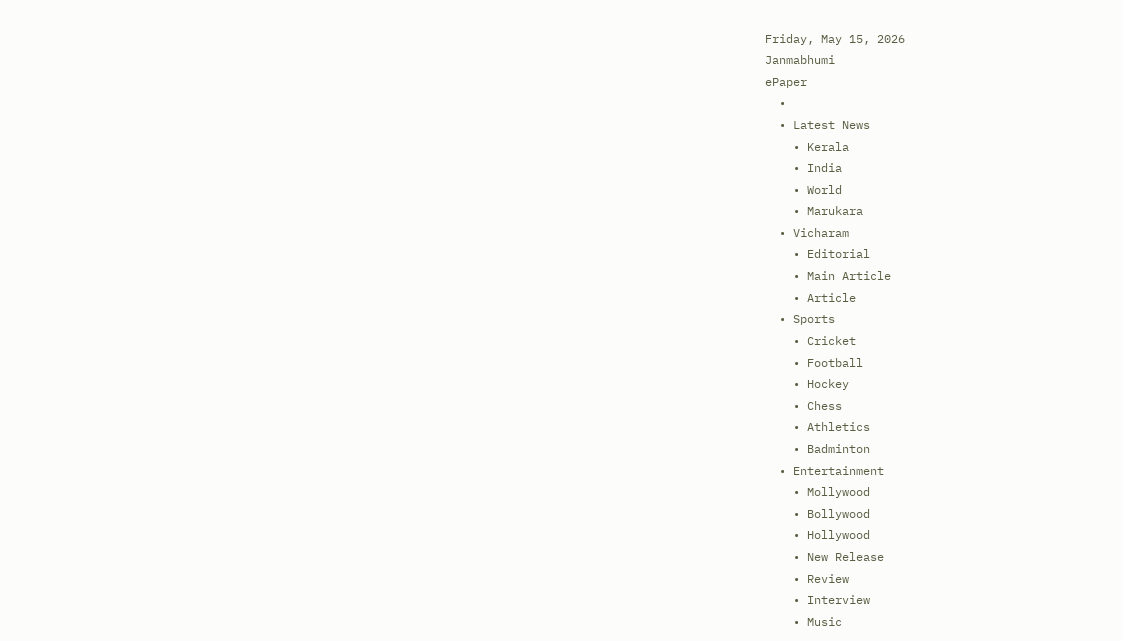Friday, May 15, 2026
Janmabhumi
ePaper
  •
  • Latest News
    • Kerala
    • India
    • World
    • Marukara
  • Vicharam
    • Editorial
    • Main Article
    • Article
  • Sports
    • Cricket
    • Football
    • Hockey
    • Chess
    • Athletics
    • Badminton
  • Entertainment
    • Mollywood
    • Bollywood
    • Hollywood
    • New Release
    • Review
    • Interview
    • Music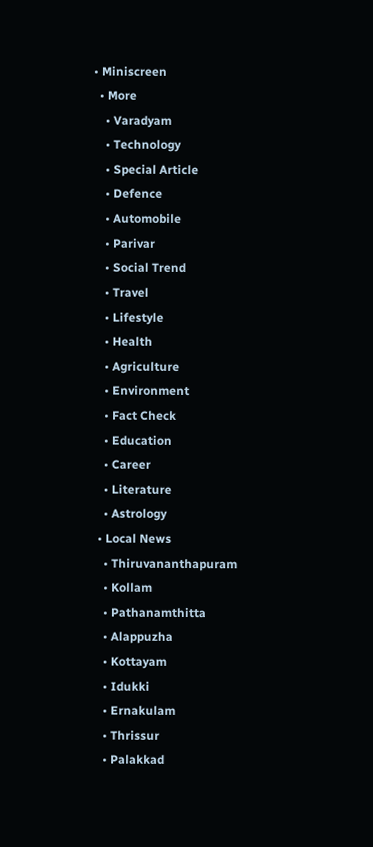• Miniscreen
  • More
    • Varadyam
    • Technology
    • Special Article
    • Defence
    • Automobile
    • Parivar
    • Social Trend
    • Travel
    • Lifestyle
    • Health
    • Agriculture
    • Environment
    • Fact Check
    • Education
    • Career
    • Literature
    • Astrology
  • Local News
    • Thiruvananthapuram
    • Kollam
    • Pathanamthitta
    • Alappuzha
    • Kottayam
    • Idukki
    • Ernakulam
    • Thrissur
    • Palakkad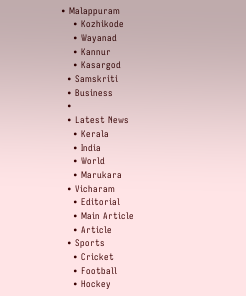• Malappuram
    • Kozhikode
    • Wayanad
    • Kannur
    • Kasargod
  • Samskriti
  • Business
  •
  • Latest News
    • Kerala
    • India
    • World
    • Marukara
  • Vicharam
    • Editorial
    • Main Article
    • Article
  • Sports
    • Cricket
    • Football
    • Hockey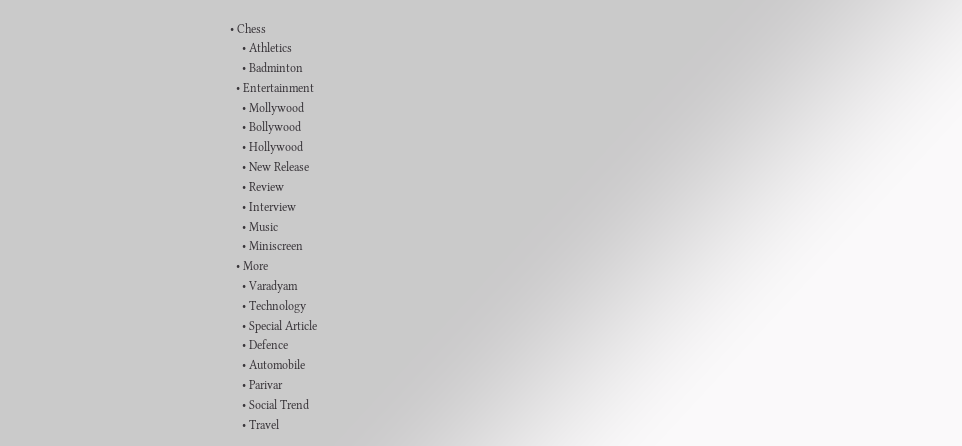• Chess
    • Athletics
    • Badminton
  • Entertainment
    • Mollywood
    • Bollywood
    • Hollywood
    • New Release
    • Review
    • Interview
    • Music
    • Miniscreen
  • More
    • Varadyam
    • Technology
    • Special Article
    • Defence
    • Automobile
    • Parivar
    • Social Trend
    • Travel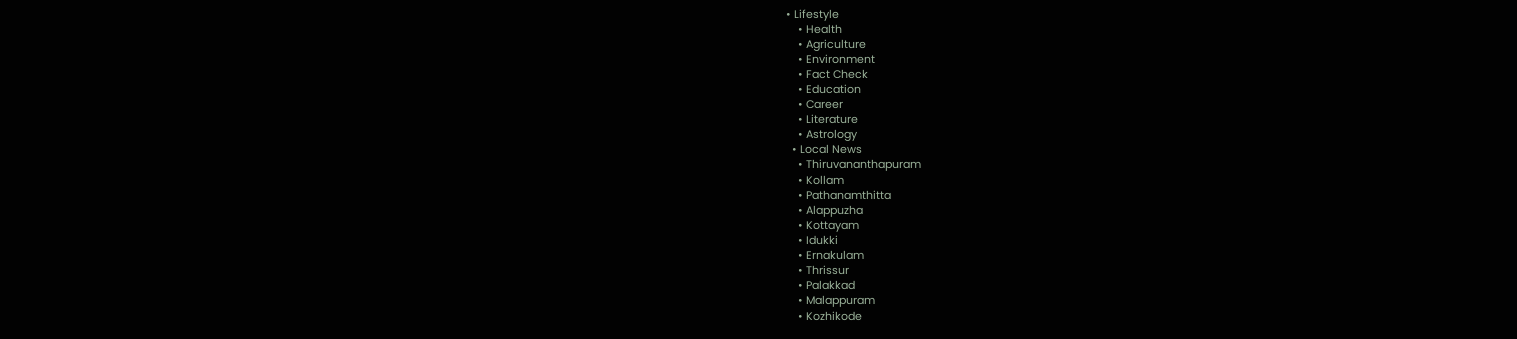• Lifestyle
    • Health
    • Agriculture
    • Environment
    • Fact Check
    • Education
    • Career
    • Literature
    • Astrology
  • Local News
    • Thiruvananthapuram
    • Kollam
    • Pathanamthitta
    • Alappuzha
    • Kottayam
    • Idukki
    • Ernakulam
    • Thrissur
    • Palakkad
    • Malappuram
    • Kozhikode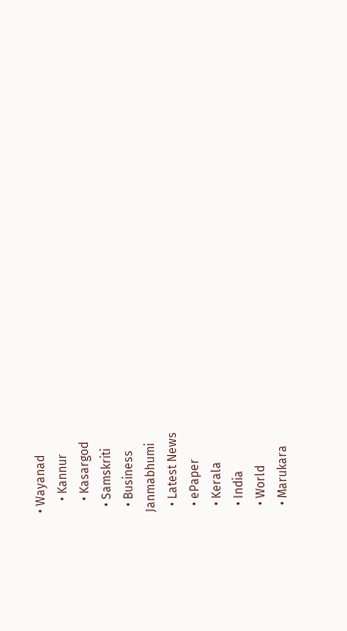• Wayanad
    • Kannur
    • Kasargod
  • Samskriti
  • Business
Janmabhumi
  • Latest News
  • ePaper
  • Kerala
  • India
  • World
  • Marukara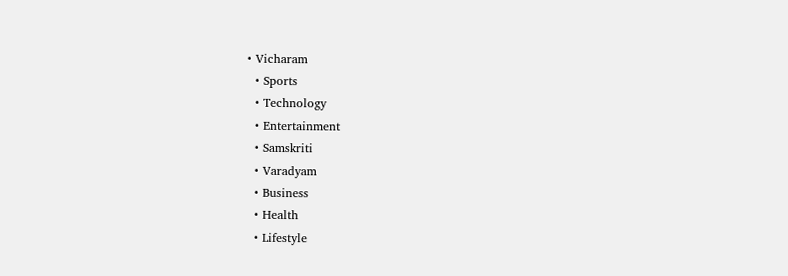• Vicharam
  • Sports
  • Technology
  • Entertainment
  • Samskriti
  • Varadyam
  • Business
  • Health
  • Lifestyle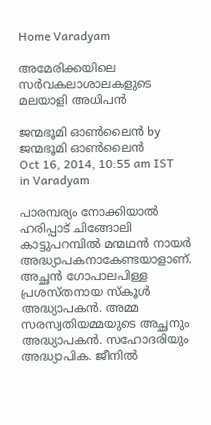Home Varadyam

അമേരിക്കയിലെ സര്‍വകലാശാലകളുടെ മലയാളി അധിപന്‍

ജന്മഭൂമി ഓണ്‍ലൈന്‍ by ജന്മഭൂമി ഓണ്‍ലൈന്‍
Oct 16, 2014, 10:55 am IST
in Varadyam

പാരമ്പര്യം നോക്കിയാല്‍ ഹരിപ്പാട് ചിങ്ങോലി കാട്ടുപറമ്പില്‍ മന്മഥന്‍ നായര്‍ അദ്ധ്യാപകനാകേണ്ടയാളാണ്. അച്ഛന്‍ ഗോപാലപിള്ള പ്രശസ്തനായ സ്‌കൂള്‍ അദ്ധ്യാപകന്‍. അമ്മ സരസ്വതിയമ്മയുടെ അച്ഛനും അദ്ധ്യാപകന്‍. സഹോദരിയും അദ്ധ്യാപിക. ജീനില്‍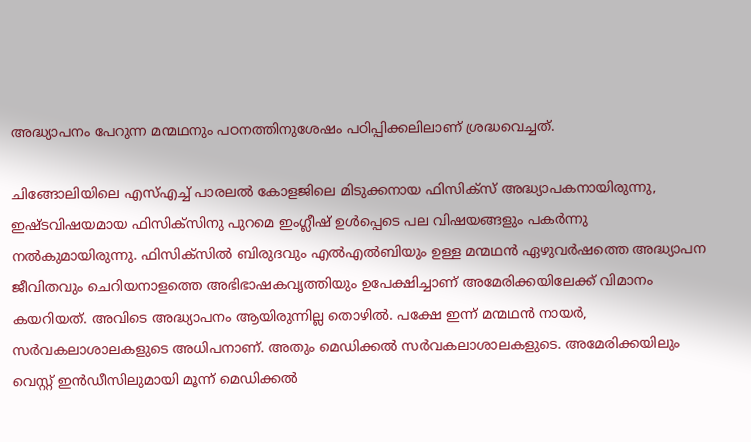അദ്ധ്യാപനം പേറുന്ന മന്മഥനും പഠനത്തിനുശേഷം പഠിപ്പിക്കലിലാണ് ശ്രദ്ധവെച്ചത്.

ചിങ്ങോലിയിലെ എസ്എച്ച് പാരലല്‍ കോളജിലെ മിടുക്കനായ ഫിസിക്‌സ് അദ്ധ്യാപകനായിരുന്നു, ഇഷ്ടവിഷയമായ ഫിസിക്‌സിനു പുറമെ ഇംഗ്ലീഷ് ഉള്‍പ്പെടെ പല വിഷയങ്ങളും പകര്‍ന്നു നല്‍കുമായിരുന്നു. ഫിസിക്‌സില്‍ ബിരുദവും എല്‍എല്‍ബിയും ഉള്ള മന്മഥന്‍ ഏഴുവര്‍ഷത്തെ അദ്ധ്യാപന ജീവിതവും ചെറിയനാളത്തെ അഭിഭാഷകവൃത്തിയും ഉപേക്ഷിച്ചാണ് അമേരിക്കയിലേക്ക് വിമാനം കയറിയത്. അവിടെ അദ്ധ്യാപനം ആയിരുന്നില്ല തൊഴില്‍. പക്ഷേ ഇന്ന് മന്മഥന്‍ നായര്‍, സര്‍വകലാശാലകളുടെ അധിപനാണ്. അതും മെഡിക്കല്‍ സര്‍വകലാശാലകളുടെ. അമേരിക്കയിലും വെസ്റ്റ് ഇന്‍ഡീസിലുമായി മൂന്ന് മെഡിക്കല്‍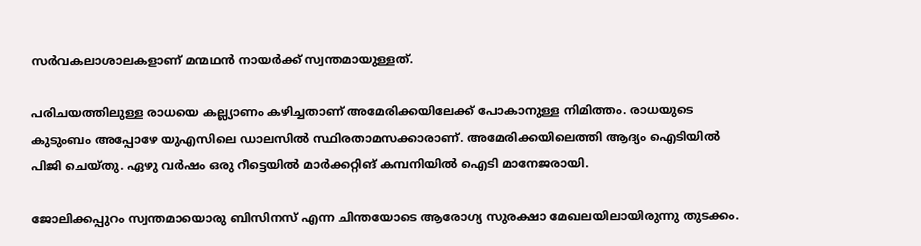സര്‍വകലാശാലകളാണ് മന്മഥന്‍ നായര്‍ക്ക് സ്വന്തമായുള്ളത്.

പരിചയത്തിലുള്ള രാധയെ കല്ല്യാണം കഴിച്ചതാണ് അമേരിക്കയിലേക്ക് പോകാനുള്ള നിമിത്തം. രാധയുടെ കുടുംബം അപ്പോഴേ യുഎസിലെ ഡാലസില്‍ സ്ഥിരതാമസക്കാരാണ്. അമേരിക്കയിലെത്തി ആദ്യം ഐടിയില്‍ പിജി ചെയ്തു. ഏഴു വര്‍ഷം ഒരു റീട്ടെയില്‍ മാര്‍ക്കറ്റിങ് കമ്പനിയില്‍ ഐടി മാനേജരായി.

ജോലിക്കപ്പുറം സ്വന്തമായൊരു ബിസിനസ് എന്ന ചിന്തയോടെ ആരോഗ്യ സുരക്ഷാ മേഖലയിലായിരുന്നു തുടക്കം.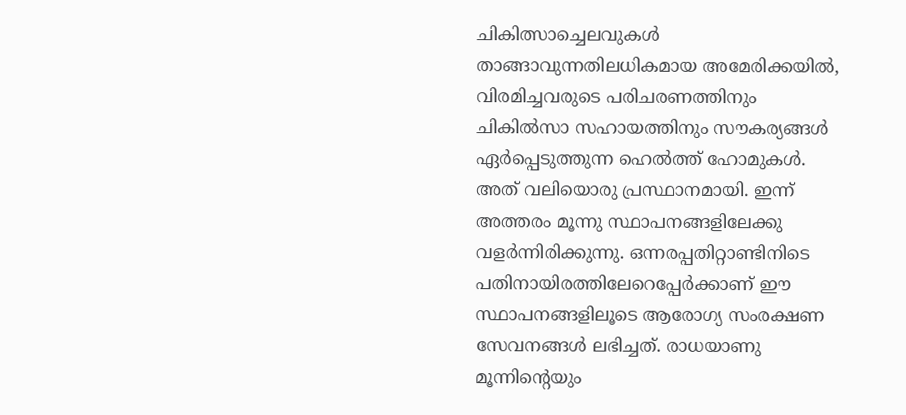ചികിത്സാച്ചെലവുകള്‍ താങ്ങാവുന്നതിലധികമായ അമേരിക്കയില്‍, വിരമിച്ചവരുടെ പരിചരണത്തിനും ചികില്‍സാ സഹായത്തിനും സൗകര്യങ്ങള്‍ ഏര്‍പ്പെടുത്തുന്ന ഹെല്‍ത്ത് ഹോമുകള്‍. അത് വലിയൊരു പ്രസ്ഥാനമായി. ഇന്ന് അത്തരം മൂന്നു സ്ഥാപനങ്ങളിലേക്കു വളര്‍ന്നിരിക്കുന്നു. ഒന്നരപ്പതിറ്റാണ്ടിനിടെ പതിനായിരത്തിലേറെപ്പേര്‍ക്കാണ് ഈ സ്ഥാപനങ്ങളിലൂടെ ആരോഗ്യ സംരക്ഷണ സേവനങ്ങള്‍ ലഭിച്ചത്. രാധയാണു മൂന്നിന്റെയും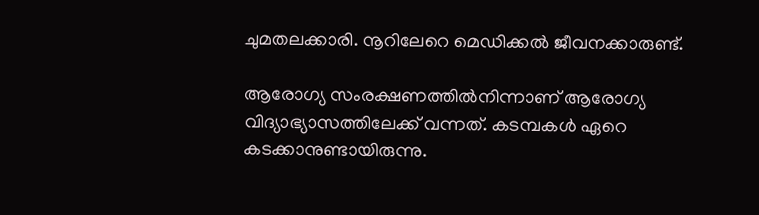ചുമതലക്കാരി. നൂറിലേറെ മെഡിക്കല്‍ ജീവനക്കാരുണ്ട്.

ആരോഗ്യ സംരക്ഷണത്തില്‍നിന്നാണ് ആരോഗ്യ വിദ്യാഭ്യാസത്തിലേക്ക് വന്നത്. കടമ്പകള്‍ ഏറെ കടക്കാനുണ്ടായിരുന്നു.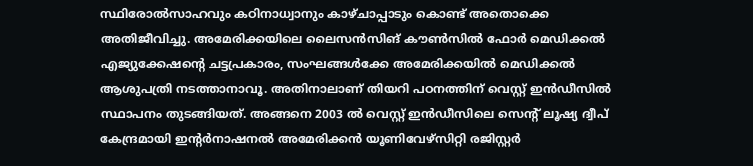സ്ഥിരോല്‍സാഹവും കഠിനാധ്വാനും കാഴ്ചാപ്പാടും കൊണ്ട് അതൊക്കെ അതിജീവിച്ചു. അമേരിക്കയിലെ ലൈസന്‍സിങ് കൗണ്‍സില്‍ ഫോര്‍ മെഡിക്കല്‍ എജ്യുക്കേഷന്റെ ചട്ടപ്രകാരം, സംഘങ്ങള്‍ക്കേ അമേരിക്കയില്‍ മെഡിക്കല്‍ ആശുപത്രി നടത്താനാവൂ. അതിനാലാണ് തിയറി പഠനത്തിന് വെസ്റ്റ് ഇന്‍ഡീസില്‍ സ്ഥാപനം തുടങ്ങിയത്. അങ്ങനെ 2003 ല്‍ വെസ്റ്റ് ഇന്‍ഡീസിലെ സെന്റ് ലൂഷ്യ ദ്വീപ് കേന്ദ്രമായി ഇന്റര്‍നാഷനല്‍ അമേരിക്കന്‍ യൂണിവേഴ്‌സിറ്റി രജിസ്റ്റര്‍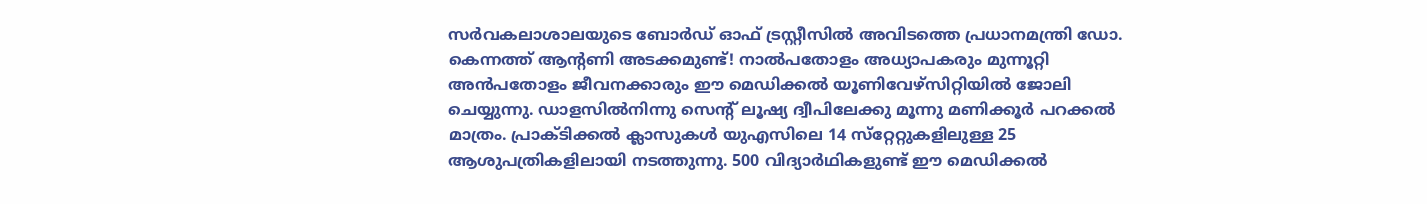സര്‍വകലാശാലയുടെ ബോര്‍ഡ് ഓഫ് ട്രസ്റ്റീസില്‍ അവിടത്തെ പ്രധാനമന്ത്രി ഡോ. കെന്നത്ത് ആന്റണി അടക്കമുണ്ട്! നാല്‍പതോളം അധ്യാപകരും മുന്നൂറ്റി അന്‍പതോളം ജീവനക്കാരും ഈ മെഡിക്കല്‍ യൂണിവേഴ്‌സിറ്റിയില്‍ ജോലി ചെയ്യുന്നു. ഡാളസില്‍നിന്നു സെന്റ് ലൂഷ്യ ദ്വീപിലേക്കു മൂന്നു മണിക്കൂര്‍ പറക്കല്‍ മാത്രം. പ്രാക്ടിക്കല്‍ ക്ലാസുകള്‍ യുഎസിലെ 14 സ്‌റ്റേറ്റുകളിലുള്ള 25 ആശുപത്രികളിലായി നടത്തുന്നു. 500 വിദ്യാര്‍ഥികളുണ്ട് ഈ മെഡിക്കല്‍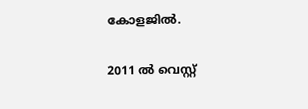കോളജില്‍.

2011 ല്‍ വെസ്റ്റ്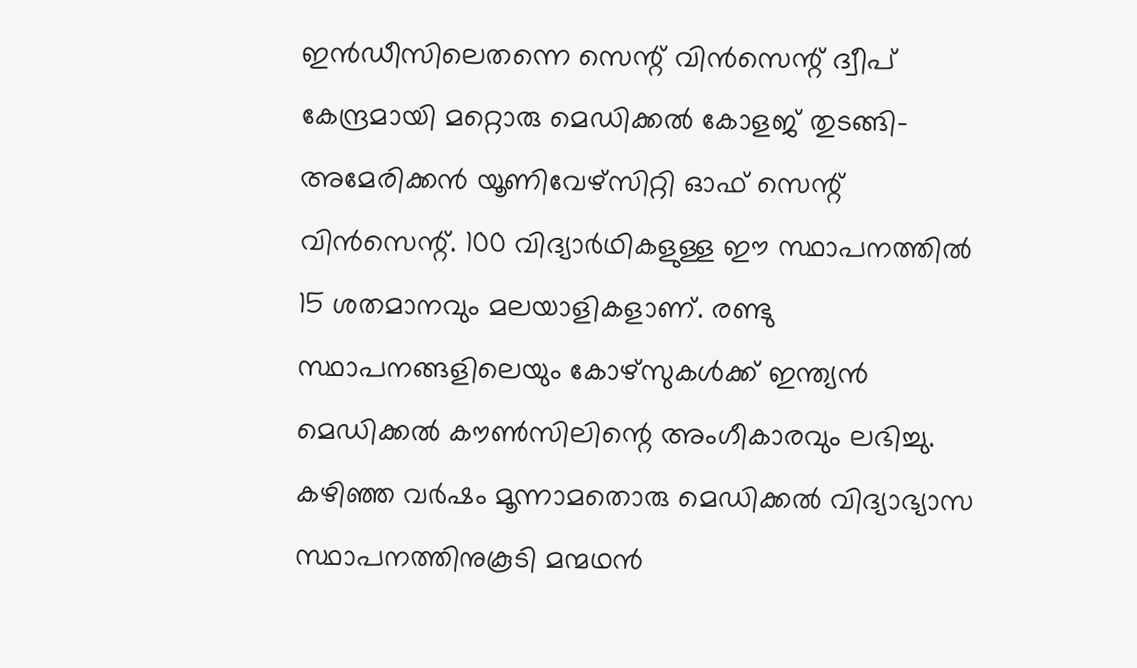ഇന്‍ഡീസിലെതന്നെ സെന്റ് വിന്‍സെന്റ് ദ്വീപ് കേന്ദ്രമായി മറ്റൊരു മെഡിക്കല്‍ കോളജ് തുടങ്ങി-അമേരിക്കന്‍ യൂണിവേഴ്‌സിറ്റി ഓഫ് സെന്റ് വിന്‍സെന്റ്. 100 വിദ്യാര്‍ഥികളുള്ള ഈ സ്ഥാപനത്തില്‍ 15 ശതമാനവും മലയാളികളാണ്. രണ്ടു സ്ഥാപനങ്ങളിലെയും കോഴ്‌സുകള്‍ക്ക് ഇന്ത്യന്‍ മെഡിക്കല്‍ കൗണ്‍സിലിന്റെ അംഗീകാരവും ലഭിച്ചു. കഴിഞ്ഞ വര്‍ഷം മൂന്നാമതൊരു മെഡിക്കല്‍ വിദ്യാഭ്യാസ സ്ഥാപനത്തിനുകൂടി മന്മഥന്‍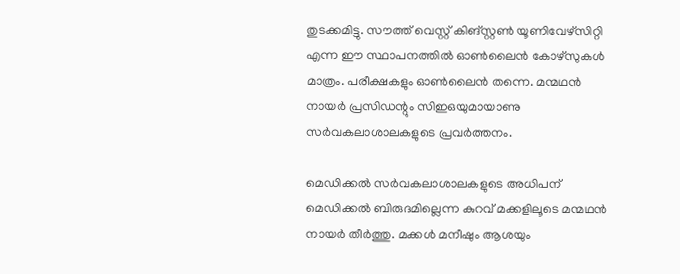തുടക്കമിട്ടു. സൗത്ത് വെസ്റ്റ് കിങ്‌സ്റ്റണ്‍ യൂണിവേഴ്‌സിറ്റി എന്ന ഈ സ്ഥാപനത്തില്‍ ഓണ്‍ലൈന്‍ കോഴ്‌സുകള്‍ മാത്രം. പരീക്ഷകളും ഓണ്‍ലൈന്‍ തന്നെ. മന്മഥന്‍ നായര്‍ പ്രസിഡന്റും സിഇഒയുമായാണു സര്‍വകലാശാലകളുടെ പ്രവര്‍ത്തനം.

മെഡിക്കല്‍ സര്‍വകലാശാലകളുടെ അധിപന് മെഡിക്കല്‍ ബിരുദമില്ലെന്ന കുറവ് മക്കളിലൂടെ മന്മഥന്‍ നായര്‍ തീര്‍ത്തു. മക്കള്‍ മനീഷും ആശയും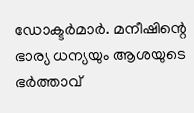ഡോക്ടര്‍മാര്‍. മനീഷിന്റെ ഭാര്യ ധന്യയും ആശയുടെ ഭര്‍ത്താവ്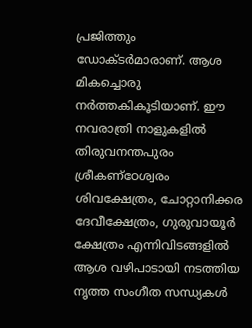പ്രജിത്തും ഡോക്ടര്‍മാരാണ്. ആശ മികച്ചൊരു നര്‍ത്തകികൂടിയാണ്. ഈ നവരാത്രി നാളുകളില്‍ തിരുവനന്തപുരം ശ്രീകണ്‌ഠേശ്വരം ശിവക്ഷേത്രം, ചോറ്റാനിക്കര ദേവീക്ഷേത്രം, ഗുരുവായൂര്‍ ക്ഷേത്രം എന്നിവിടങ്ങളില്‍ ആശ വഴിപാടായി നടത്തിയ നൃത്ത സംഗീത സന്ധ്യകള്‍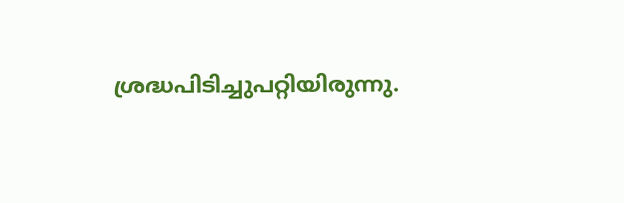ശ്രദ്ധപിടിച്ചുപറ്റിയിരുന്നു.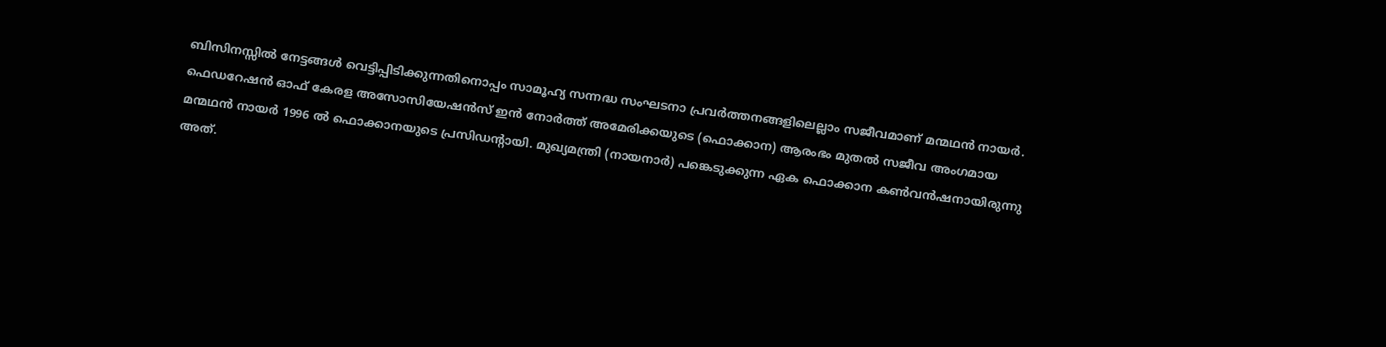ബിസിനസ്സില്‍ നേട്ടങ്ങള്‍ വെട്ടിപ്പിടിക്കുന്നതിനൊപ്പം സാമൂഹ്യ സന്നദ്ധ സംഘടനാ പ്രവര്‍ത്തനങ്ങളിലെല്ലാം സജീവമാണ് മന്മഥന്‍ നായര്‍. ഫെഡറേഷന്‍ ഓഫ് കേരള അസോസിയേഷന്‍സ് ഇന്‍ നോര്‍ത്ത് അമേരിക്കയുടെ (ഫൊക്കാന) ആരംഭം മുതല്‍ സജീവ അംഗമായ മന്മഥന്‍ നായര്‍ 1996 ല്‍ ഫൊക്കാനയുടെ പ്രസിഡന്റായി. മുഖ്യമന്ത്രി (നായനാര്‍) പങ്കെടുക്കുന്ന ഏക ഫൊക്കാന കണ്‍വന്‍ഷനായിരുന്നു അത്.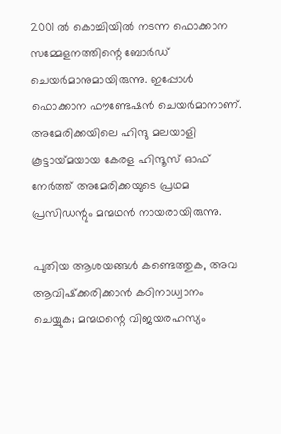2001 ല്‍ കൊച്ചിയില്‍ നടന്ന ഫൊക്കാന സമ്മേളനത്തിന്റെ ബോര്‍ഡ് ചെയര്‍മാനുമായിരുന്നു. ഇപ്പോള്‍ ഫൊക്കാന ഫൗണ്ടേഷന്‍ ചെയര്‍മാനാണ്. അമേരിക്കയിലെ ഹിന്ദു മലയാളി കൂട്ടായ്‌മയായ കേരള ഹിന്ദൂസ് ഓഫ് നേര്‍ത്ത് അമേരിക്കയുടെ പ്രഥമ പ്രസിഡന്റും മന്മഥന്‍ നായരായിരുന്നു.

പുതിയ ആശയങ്ങള്‍ കണ്ടെത്തുക, അവ ആവിഷ്‌ക്കരിക്കാന്‍ കഠിനാധ്വാനം ചെയ്യുക; മന്മഥന്റെ വിജയരഹസ്യം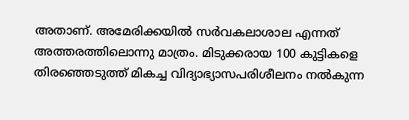അതാണ്. അമേരിക്കയില്‍ സര്‍വകലാശാല എന്നത് അത്തരത്തിലൊന്നു മാത്രം. മിടുക്കരായ 100 കുട്ടികളെ തിരഞ്ഞെടുത്ത് മികച്ച വിദ്യാഭ്യാസപരിശീലനം നല്‍കുന്ന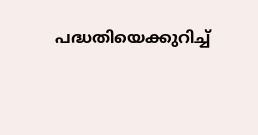പദ്ധതിയെക്കുറിച്ച്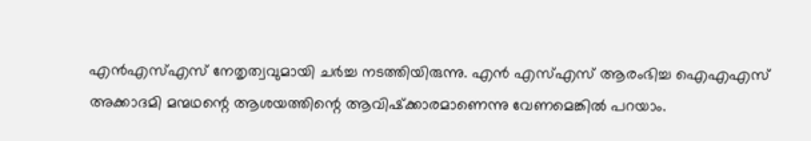എന്‍എസ്എസ് നേതൃത്വവുമായി ചര്‍ച്ച നടത്തിയിരുന്നു. എന്‍ എസ്എസ് ആരംഭിച്ച ഐഎഎസ് അക്കാദമി മന്മഥന്റെ ആശയത്തിന്റെ ആവിഷ്‌ക്കാരമാണെന്നു വേണമെങ്കില്‍ പറയാം.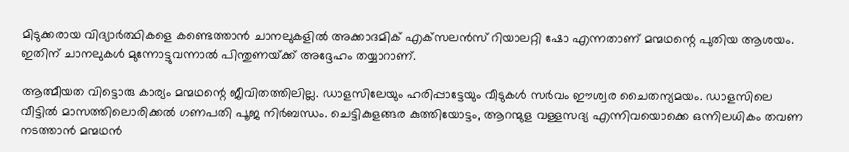മിടുക്കരായ വിദ്യാര്‍ത്ഥികളെ കണ്ടെത്താന്‍ ചാനലുകളില്‍ അക്കാദമിക് എക്‌സലന്‍സ് റിയാലറ്റി ഷോ എന്നതാണ് മന്മഥന്റെ പുതിയ ആശയം. ഇതിന് ചാനലുകള്‍ മുന്നോട്ടുവന്നാല്‍ പിന്തുണയ്‌ക്ക് അദ്ദേഹം തയ്യാറാണ്.

ആത്മീയത വിട്ടൊരു കാര്യം മന്മഥന്റെ ജീവിതത്തിലില്ല. ഡാളസിലേയും ഹരിപ്പാട്ടേയും വീടുകള്‍ സര്‍വം ഈശ്വര ചൈതന്യമയം. ഡാളസിലെ വീട്ടില്‍ മാസത്തിലൊരിക്കല്‍ ഗണപതി പൂജ നിര്‍ബന്ധം. ചെട്ടികുളങ്ങര കുത്തിയോട്ടം, ആറന്മുള വള്ളസദ്യ എന്നിവയൊക്കെ ഒന്നിലധികം തവണ നടത്താന്‍ മന്മഥന്‍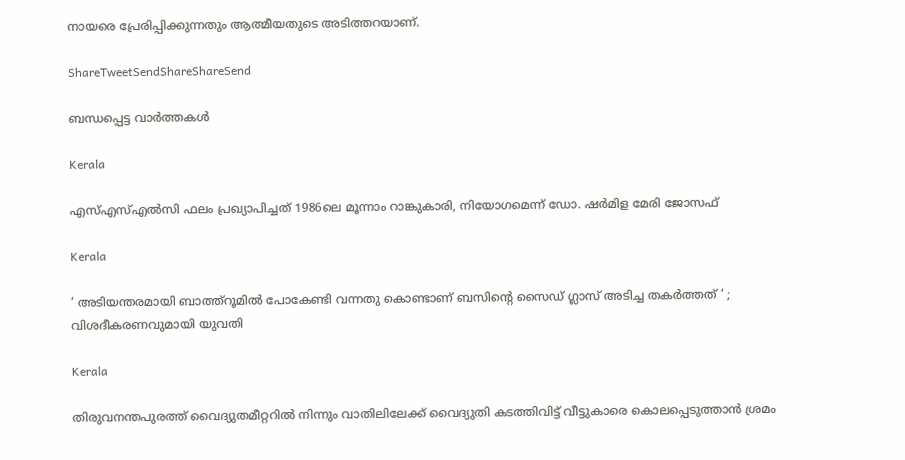നായരെ പ്രേരിപ്പിക്കുന്നതും ആത്മീയതുടെ അടിത്തറയാണ്.

ShareTweetSendShareShareSend

ബന്ധപ്പെട്ട വാര്‍ത്തകള്‍

Kerala

എസ്എസ്എല്‍സി ഫലം പ്രഖ്യാപിച്ചത് 1986ലെ മൂന്നാം റാങ്കുകാരി, നിയോഗമെന്ന് ഡോ. ഷര്‍മിള മേരി ജോസഫ്

Kerala

‘ അടിയന്തരമായി ബാത്ത്റൂമില്‍ പോകേണ്ടി വന്നതു കൊണ്ടാണ് ബസിന്റെ സൈഡ് ഗ്ലാസ് അടിച്ച തകര്‍ത്തത് ‘ ; വിശദീകരണവുമായി യുവതി

Kerala

തിരുവനന്തപുരത്ത് വൈദ്യുതമീറ്ററില്‍ നിന്നും വാതിലിലേക്ക് വൈദ്യുതി കടത്തിവിട്ട് വീട്ടുകാരെ കൊലപ്പെടുത്താന്‍ ശ്രമം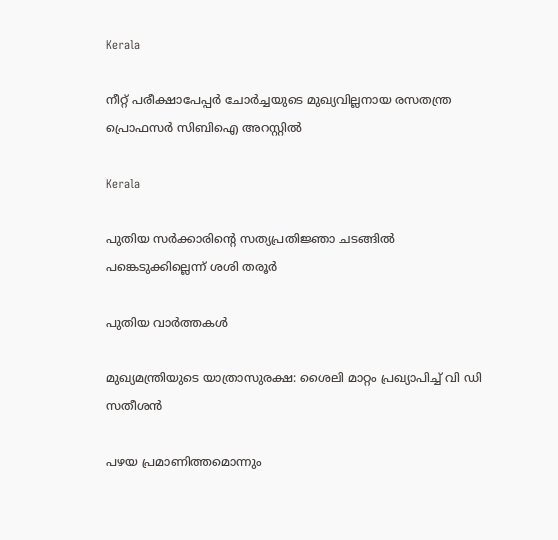Kerala

നീറ്റ് പരീക്ഷാപേപ്പര്‍ ചോര്‍ച്ചയുടെ മുഖ്യവില്ലനായ രസതന്ത്ര പ്രൊഫസര്‍ സിബിഐ അറസ്റ്റില്‍

Kerala

പുതിയ സര്‍ക്കാരിന്റെ സത്യപ്രതിജ്ഞാ ചടങ്ങില്‍ പങ്കെടുക്കില്ലെന്ന് ശശി തരൂര്‍

പുതിയ വാര്‍ത്തകള്‍

മുഖ്യമന്ത്രിയുടെ യാത്രാസുരക്ഷ: ശൈലി മാറ്റം പ്രഖ്യാപിച്ച് വി ഡി സതീശന്‍

പഴയ പ്രമാണിത്തമൊന്നും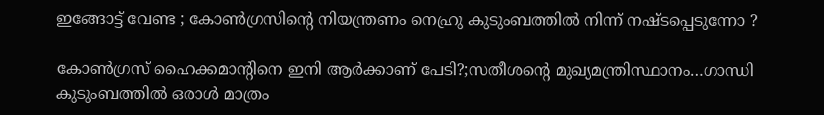ഇങ്ങോട്ട് വേണ്ട ; കോൺഗ്രസിന്റെ നിയന്ത്രണം നെഹ്രു കുടുംബത്തിൽ നിന്ന് നഷ്ടപ്പെടുന്നോ ?

കോണ്‍ഗ്രസ് ഹൈക്കമാന്‍റിനെ ഇനി ആര്‍ക്കാണ് പേടി?;സതീശന്റെ മുഖ്യമന്ത്രിസ്ഥാനം…ഗാന്ധി കുടുംബത്തില്‍ ഒരാള്‍ മാത്രം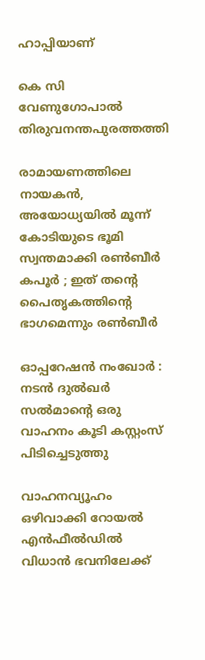ഹാപ്പിയാണ്

കെ സി വേണുഗോപാല്‍ തിരുവനന്തപുരത്തത്തി

രാമായണത്തിലെ നായകൻ, അയോധ്യയിൽ മൂന്ന് കോടിയുടെ ഭൂമി സ്വന്തമാക്കി രൺബീർ കപൂർ ; ഇത് തന്റെ പൈതൃകത്തിന്റെ ഭാഗമെന്നും രൺബീർ

ഓപ്പറേഷന്‍ നംഖോര്‍ : നടന്‍ ദുല്‍ഖര്‍ സല്‍മാന്റെ ഒരു വാഹനം കൂടി കസ്റ്റംസ് പിടിച്ചെടുത്തു

വാഹനവ്യൂഹം ഒഴിവാക്കി റോയൽ എൻഫീൽഡിൽ വിധാൻ ഭവനിലേക്ക്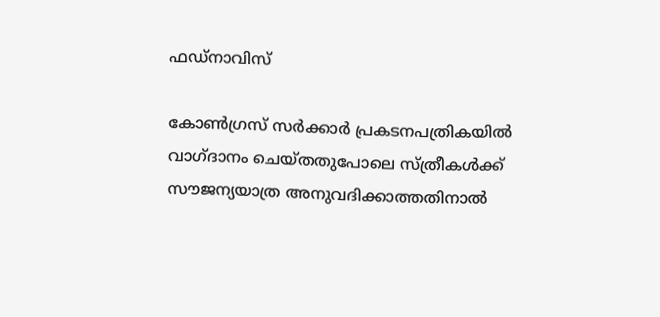ഫഡ്നാവിസ്

കോണ്‍ഗ്രസ് സര്‍ക്കാര്‍ പ്രകടനപത്രികയില്‍ വാഗ്ദാനം ചെയ്തതുപോലെ സ്ത്രീകള്‍ക്ക് സൗജന്യയാത്ര അനുവദിക്കാത്തതിനാല്‍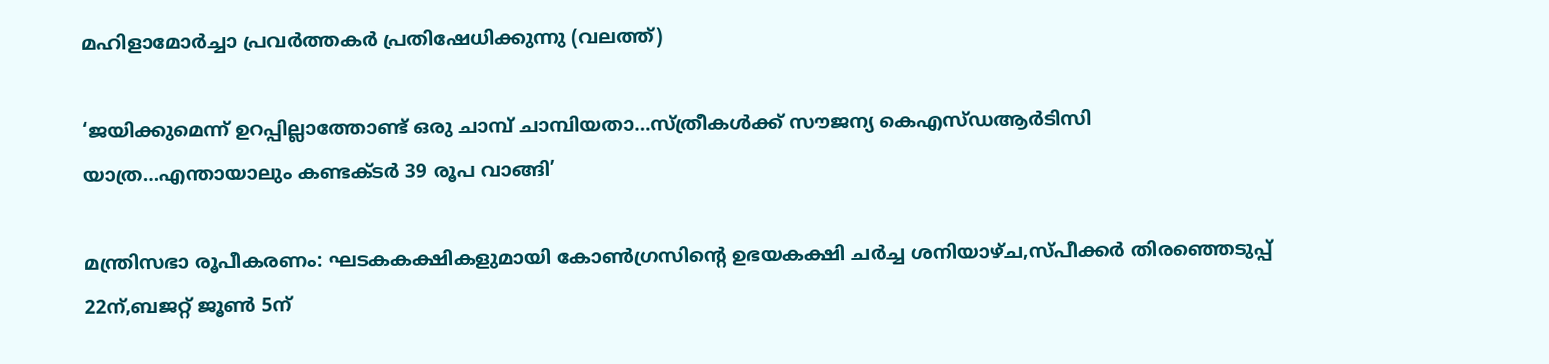മഹിളാമോര്‍ച്ചാ പ്രവര്‍ത്തകര്‍ പ്രതിഷേധിക്കുന്നു (വലത്ത്)

‘ജയിക്കുമെന്ന് ഉറപ്പില്ലാത്തോണ്ട് ഒരു ചാമ്പ് ചാമ്പിയതാ…സ്ത്രീകള്‍ക്ക് സൗജന്യ കെഎസ്ഡആര്‍ടിസി യാത്ര…എന്തായാലും കണ്ടക്ടര്‍ 39 രൂപ വാങ്ങി’

മന്ത്രിസഭാ രൂപീകരണം: ഘടകകക്ഷികളുമായി കോണ്‍ഗ്രസിന്റെ ഉഭയകക്ഷി ചര്‍ച്ച ശനിയാഴ്ച,സ്പീക്കര്‍ തിരഞ്ഞെടുപ്പ് 22ന്,ബജറ്റ് ജൂണ്‍ 5ന്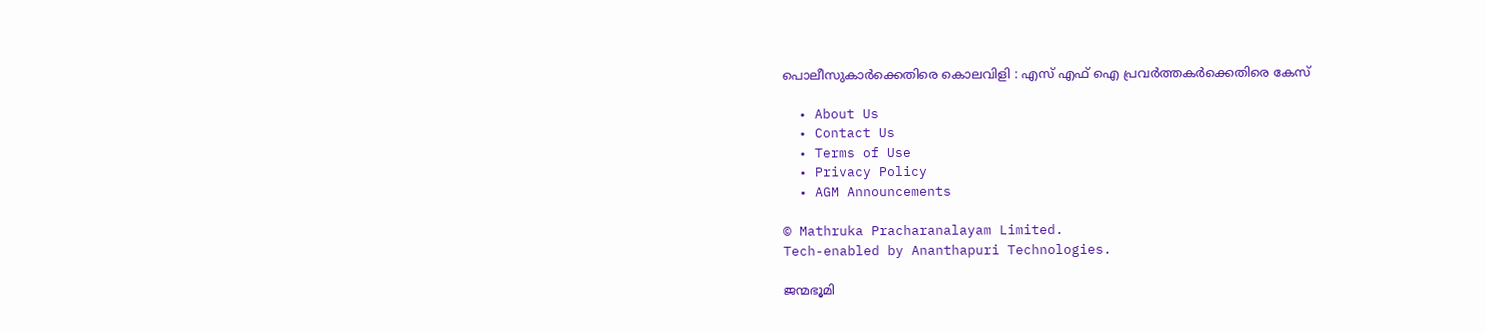പൊലീസുകാര്‍ക്കെതിരെ കൊലവിളി : എസ് എഫ് ഐ പ്രവര്‍ത്തകര്‍ക്കെതിരെ കേസ്

  • About Us
  • Contact Us
  • Terms of Use
  • Privacy Policy
  • AGM Announcements

© Mathruka Pracharanalayam Limited.
Tech-enabled by Ananthapuri Technologies.

ജന്മഭൂമി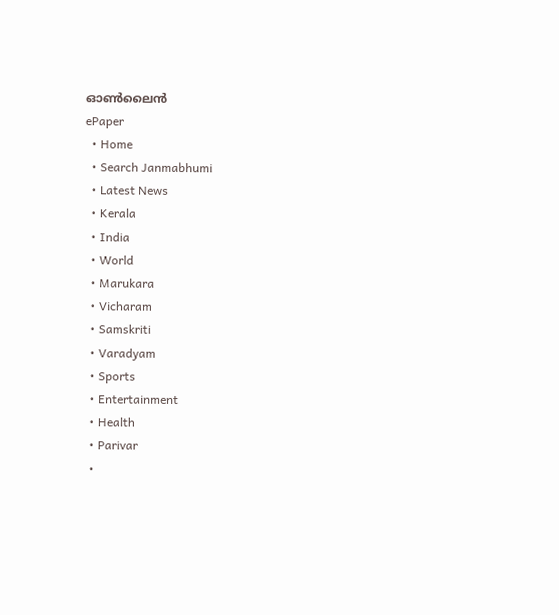ഓണ്‍ലൈന്‍
ePaper
  • Home
  • Search Janmabhumi
  • Latest News
  • Kerala
  • India
  • World
  • Marukara
  • Vicharam
  • Samskriti
  • Varadyam
  • Sports
  • Entertainment
  • Health
  • Parivar
  •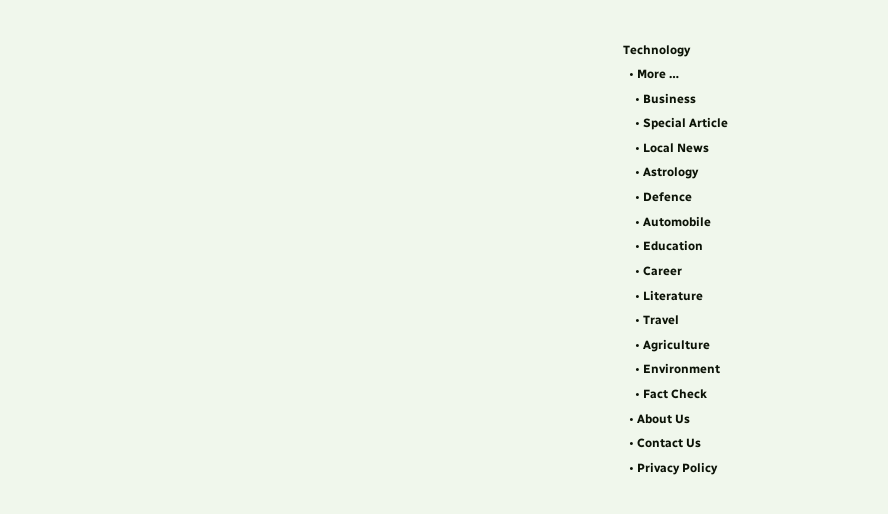Technology
  • More …
    • Business
    • Special Article
    • Local News
    • Astrology
    • Defence
    • Automobile
    • Education
    • Career
    • Literature
    • Travel
    • Agriculture
    • Environment
    • Fact Check
  • About Us
  • Contact Us
  • Privacy Policy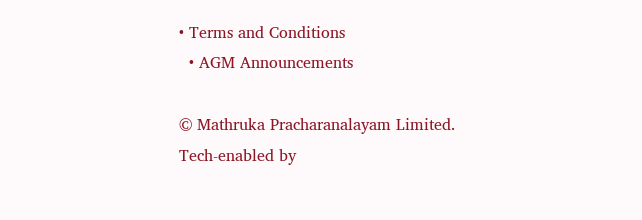• Terms and Conditions
  • AGM Announcements

© Mathruka Pracharanalayam Limited.
Tech-enabled by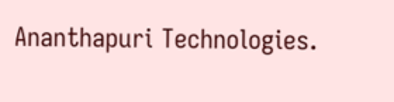Ananthapuri Technologies.